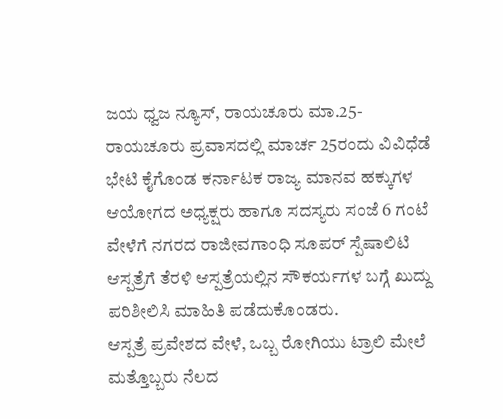ಜಯ ಧ್ವಜ ನ್ಯೂಸ್, ರಾಯಚೂರು ಮಾ.25- ರಾಯಚೂರು ಪ್ರವಾಸದಲ್ಲಿ ಮಾರ್ಚ 25ರಂದು ವಿವಿಧೆಡೆ ಭೇಟಿ ಕೈಗೊಂಡ ಕರ್ನಾಟಕ ರಾಜ್ಯ ಮಾನವ ಹಕ್ಕುಗಳ ಆಯೋಗದ ಅಧ್ಯಕ್ಷರು ಹಾಗೂ ಸದಸ್ಯರು ಸಂಜೆ 6 ಗಂಟೆ ವೇಳೆಗೆ ನಗರದ ರಾಜೀವಗಾಂಧಿ ಸೂಪರ್ ಸ್ಪೆಷಾಲಿಟಿ ಆಸ್ಪತ್ರೆಗೆ ತೆರಳಿ ಆಸ್ಪತ್ರೆಯಲ್ಲಿನ ಸೌಕರ್ಯಗಳ ಬಗ್ಗೆ ಖುದ್ದು ಪರಿಶೀಲಿಸಿ ಮಾಹಿತಿ ಪಡೆದುಕೊಂಡರು.
ಆಸ್ಪತ್ರೆ ಪ್ರವೇಶದ ವೇಳೆ, ಒಬ್ಬ ರೋಗಿಯು ಟ್ರಾಲಿ ಮೇಲೆ ಮತ್ತೊಬ್ಬರು ನೆಲದ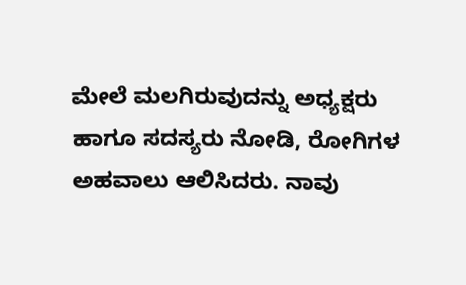ಮೇಲೆ ಮಲಗಿರುವುದನ್ನು ಅಧ್ಯಕ್ಷರು ಹಾಗೂ ಸದಸ್ಯರು ನೋಡಿ, ರೋಗಿಗಳ ಅಹವಾಲು ಆಲಿಸಿದರು. ನಾವು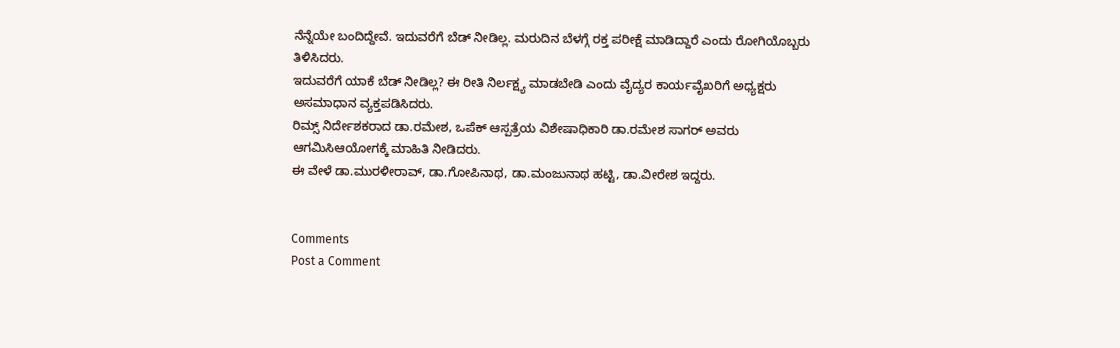ನೆನ್ನೆಯೇ ಬಂದಿದ್ದೇವೆ. ಇದುವರೆಗೆ ಬೆಡ್ ನೀಡಿಲ್ಲ. ಮರುದಿನ ಬೆಳಗ್ಗೆ ರಕ್ತ ಪರೀಕ್ಷೆ ಮಾಡಿದ್ದಾರೆ ಎಂದು ರೋಗಿಯೊಬ್ಬರು ತಿಳಿಸಿದರು.
ಇದುವರೆಗೆ ಯಾಕೆ ಬೆಡ್ ನೀಡಿಲ್ಲ? ಈ ರೀತಿ ನಿರ್ಲಕ್ಷ್ಯ ಮಾಡಬೇಡಿ ಎಂದು ವೈದ್ಯರ ಕಾರ್ಯವೈಖರಿಗೆ ಅಧ್ಯಕ್ಷರು ಅಸಮಾಧಾನ ವ್ಯಕ್ತಪಡಿಸಿದರು.
ರಿಮ್ಸ್ ನಿರ್ದೇಶಕರಾದ ಡಾ.ರಮೇಶ, ಒಪೆಕ್ ಆಸ್ಪತ್ರೆಯ ವಿಶೇಷಾಧಿಕಾರಿ ಡಾ.ರಮೇಶ ಸಾಗರ್ ಅವರು ಆಗಮಿಸಿಆಯೋಗಕ್ಕೆ ಮಾಹಿತಿ ನೀಡಿದರು.
ಈ ವೇಳೆ ಡಾ.ಮುರಳೀರಾವ್, ಡಾ.ಗೋಪಿನಾಥ, ಡಾ.ಮಂಜುನಾಥ ಹಟ್ಟಿ, ಡಾ.ವೀರೇಶ ಇದ್ದರು.


Comments
Post a Comment